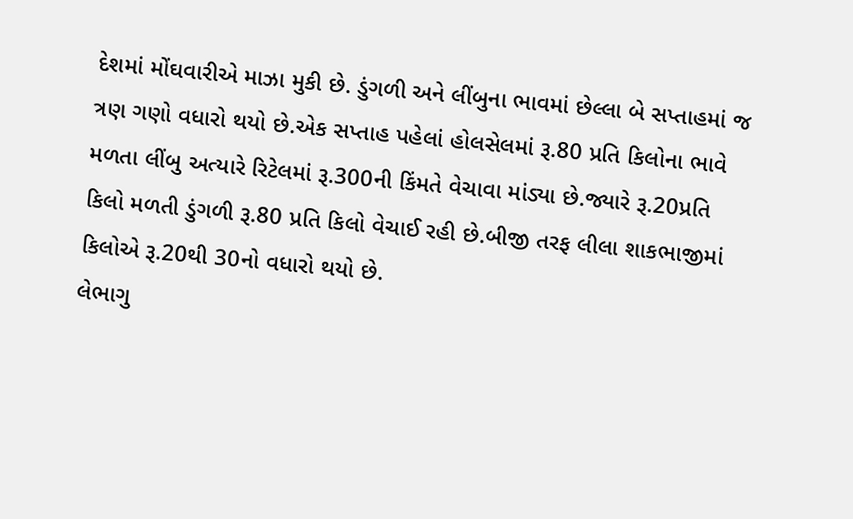દેશમાં મોંઘવારીએ માઝા મુકી છે. ડુંગળી અને લીંબુના ભાવમાં છેલ્લા બે સપ્તાહમાં જ ત્રણ ગણો વધારો થયો છે.એક સપ્તાહ પહેલાં હોલસેલમાં રૂ.80 પ્રતિ કિલોના ભાવે મળતા લીંબુ અત્યારે રિટેલમાં રૂ.300ની કિંમતે વેચાવા માંડ્યા છે.જ્યારે રૂ.20પ્રતિ કિલો મળતી ડુંગળી રૂ.80 પ્રતિ કિલો વેચાઈ રહી છે.બીજી તરફ લીલા શાકભાજીમાં કિલોએ રૂ.20થી 30નો વધારો થયો છે.
લેભાગુ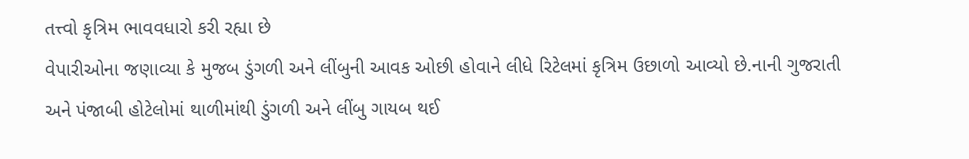તત્ત્વો કૃત્રિમ ભાવવધારો કરી રહ્યા છે
વેપારીઓના જણાવ્યા કે મુજબ ડુંગળી અને લીંબુની આવક ઓછી હોવાને લીધે રિટેલમાં કૃત્રિમ ઉછાળો આવ્યો છે.નાની ગુજરાતી અને પંજાબી હોટેલોમાં થાળીમાંથી ડુંગળી અને લીંબુ ગાયબ થઈ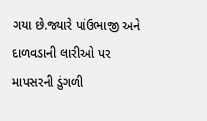ગયા છે.જ્યારે પાંઉભાજી અને દાળવડાની લારીઓ પર માપસરની ડુંગળી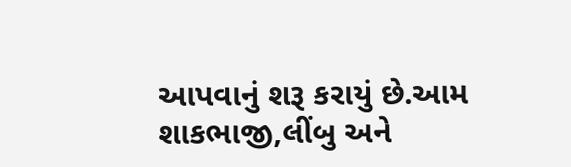આપવાનું શરૂ કરાયું છે.આમ શાકભાજી,લીંબુ અને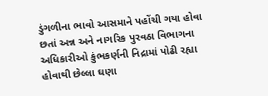ડુંગળીના ભાવો આસમાને પહોંચી ગયા હોવા છતાં અન્ન અને નાગરિક પુરવઠા વિભાગના અધિકારીઓ કુંભકર્ણની નિદ્રામાં પોઢી રહ્યા હોવાથી છેલ્લા ઘણા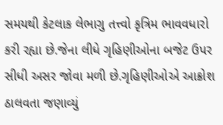સમયથી કેટલાક લેભાગુ તત્ત્વો કૃત્રિમ ભાવવધારો કરી રહ્યા છે.જેના લીધે ગૃહિણીઓના બજેટ ઉપર સીધી અસર જોવા મળી છે.ગૃહિણીઓએ આક્રોશ ઠાલવતા જણાવ્યું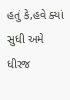હતું કે,હવે ક્યાં સુધી અમે ધીરજ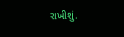રાખીશું.